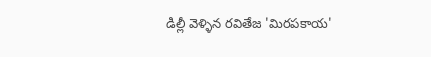డిల్లీ వెళ్ళిన రవితేజ 'మిరపకాయ'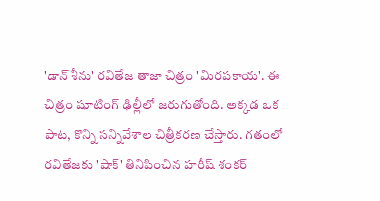'డాన్ శీను' రవితేజ తాజా చిత్రం 'మిరపకాయ'. ఈ చిత్రం షూటింగ్ ఢిల్లీలో జరుగుతోంది. అక్కడ ఒక పాట, కొన్ని సన్నివేశాల చిత్రీకరణ చేస్తారు. గతంలో రవితేజకు 'షాక్' తినిపించిన హరీష్ శంకర్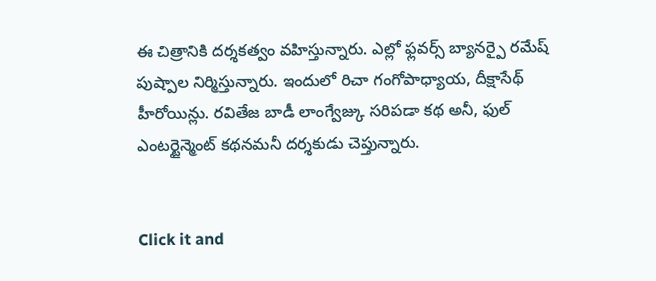ఈ చిత్రానికి దర్శకత్వం వహిస్తున్నారు. ఎల్లో ఫ్లవర్స్ బ్యానర్పై రమేష్ పుష్పాల నిర్మిస్తున్నారు. ఇందులో రిచా గంగోపాధ్యాయ, దీక్షాసేథ్ హీరోయిన్లు. రవితేజ బాడీ లాంగ్వేజ్కు సరిపడా కథ అనీ, ఫుల్ ఎంటర్టైన్మెంట్ కథనమనీ దర్శకుడు చెప్తున్నారు.


Click it and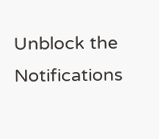Unblock the Notifications